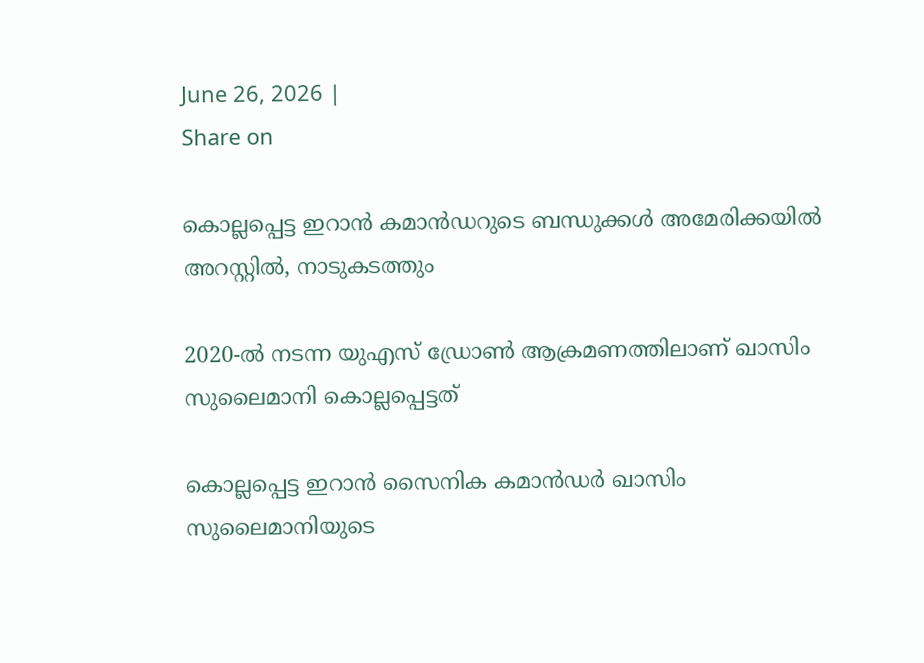June 26, 2026 |
Share on

കൊല്ലപ്പെട്ട ഇറാന്‍ കമാന്‍ഡറുടെ ബന്ധുക്കള്‍ അമേരിക്കയില്‍ അറസ്റ്റില്‍, നാടുകടത്തും

2020-ല്‍ നടന്ന യുഎസ് ഡ്രോണ്‍ ആക്രമണത്തിലാണ് ഖാസിം സുലൈമാനി കൊല്ലപ്പെട്ടത്

കൊല്ലപ്പെട്ട ഇറാന്‍ സൈനിക കമാന്‍ഡര്‍ ഖാസിം സുലൈമാനിയുടെ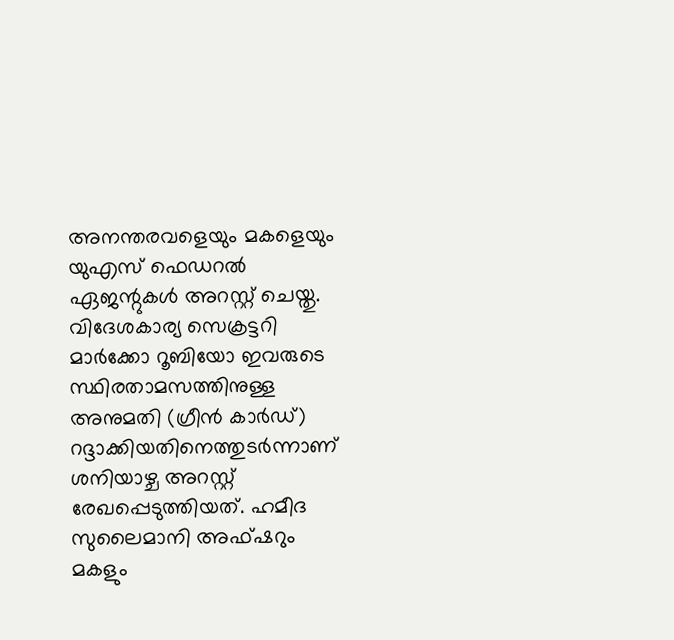അനന്തരവളെയും മകളെയും യുഎസ് ഫെഡറല്‍ ഏജന്റുകള്‍ അറസ്റ്റ് ചെയ്തു. വിദേശകാര്യ സെക്രട്ടറി മാര്‍ക്കോ റൂബിയോ ഇവരുടെ സ്ഥിരതാമസത്തിനുള്ള അനുമതി (ഗ്രീന്‍ കാര്‍ഡ്) റദ്ദാക്കിയതിനെത്തുടര്‍ന്നാണ് ശനിയാഴ്ച അറസ്റ്റ് രേഖപ്പെടുത്തിയത്. ഹമീദ സുലൈമാനി അഫ്ഷറും മകളും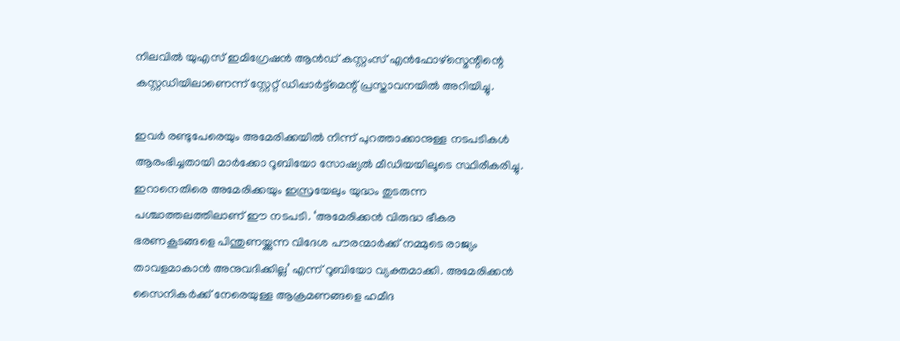നിലവില്‍ യുഎസ് ഇമിഗ്രേഷന്‍ ആന്‍ഡ് കസ്റ്റംസ് എന്‍ഫോഴ്സ്മെന്റിന്റെ കസ്റ്റഡിയിലാണെന്ന് സ്റ്റേറ്റ് ഡിപ്പാര്‍ട്ട്മെന്റ് പ്രസ്താവനയില്‍ അറിയിച്ചു.

ഇവര്‍ രണ്ടുപേരെയും അമേരിക്കയില്‍ നിന്ന് പുറത്താക്കാനുള്ള നടപടികള്‍ ആരംഭിച്ചതായി മാര്‍ക്കോ റൂബിയോ സോഷ്യല്‍ മീഡിയയിലൂടെ സ്ഥിരീകരിച്ചു. ഇറാനെതിരെ അമേരിക്കയും ഇസ്രയേലും യുദ്ധം തുടരുന്ന പശ്ചാത്തലത്തിലാണ് ഈ നടപടി. ‘അമേരിക്കന്‍ വിരുദ്ധ ഭീകര ഭരണകൂടങ്ങളെ പിന്തുണയ്ക്കുന്ന വിദേശ പൗരന്മാര്‍ക്ക് നമ്മുടെ രാജ്യം താവളമാകാന്‍ അനുവദിക്കില്ല’ എന്ന് റൂബിയോ വ്യക്തമാക്കി. അമേരിക്കന്‍ സൈനികര്‍ക്ക് നേരെയുള്ള ആക്രമണങ്ങളെ ഹമീദ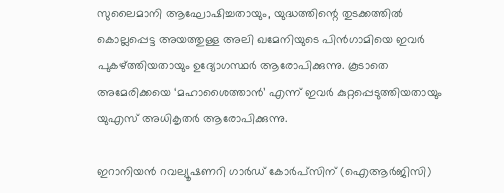സുലൈമാനി ആഘോഷിച്ചതായും, യുദ്ധത്തിന്റെ തുടക്കത്തില്‍ കൊല്ലപ്പെട്ട അയത്തുള്ള അലി ഖമേനിയുടെ പിന്‍ഗാമിയെ ഇവര്‍ പുകഴ്ത്തിയതായും ഉദ്യോഗസ്ഥര്‍ ആരോപിക്കുന്നു. കൂടാതെ അമേരിക്കയെ ‘മഹാശൈത്താന്‍’ എന്ന് ഇവര്‍ കുറ്റപ്പെടുത്തിയതായും യുഎസ് അധികൃതര്‍ ആരോപിക്കുന്നു.

ഇറാനിയന്‍ റവല്യൂഷണറി ഗാര്‍ഡ് കോര്‍പ്‌സിന് (ഐആര്‍ജിസി)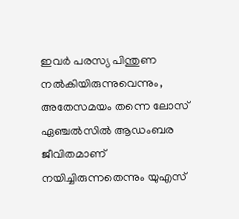ഇവര്‍ പരസ്യ പിന്തുണ നല്‍കിയിരുന്നുവെന്നും, അതേസമയം തന്നെ ലോസ് ഏഞ്ചല്‍സില്‍ ആഡംബര ജീവിതമാണ് നയിച്ചിരുന്നതെന്നും യുഎസ്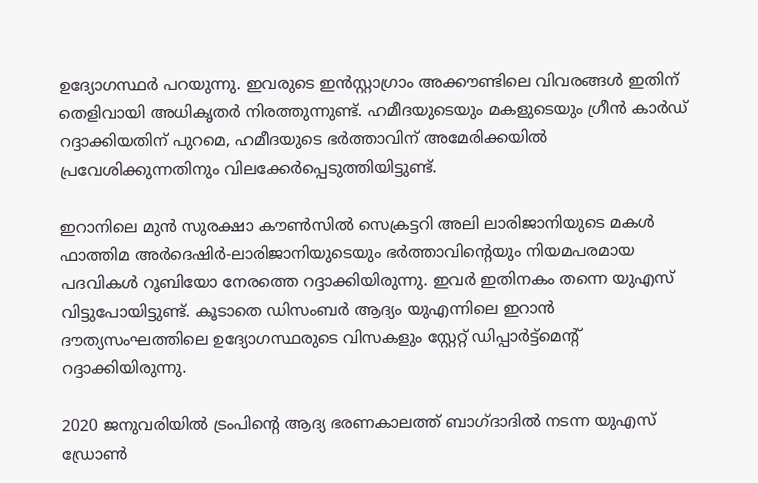ഉദ്യോഗസ്ഥര്‍ പറയുന്നു. ഇവരുടെ ഇന്‍സ്റ്റാഗ്രാം അക്കൗണ്ടിലെ വിവരങ്ങള്‍ ഇതിന് തെളിവായി അധികൃതര്‍ നിരത്തുന്നുണ്ട്. ഹമീദയുടെയും മകളുടെയും ഗ്രീന്‍ കാര്‍ഡ് റദ്ദാക്കിയതിന് പുറമെ, ഹമീദയുടെ ഭര്‍ത്താവിന് അമേരിക്കയില്‍ പ്രവേശിക്കുന്നതിനും വിലക്കേര്‍പ്പെടുത്തിയിട്ടുണ്ട്.

ഇറാനിലെ മുന്‍ സുരക്ഷാ കൗണ്‍സില്‍ സെക്രട്ടറി അലി ലാരിജാനിയുടെ മകള്‍ ഫാത്തിമ അര്‍ദെഷിര്‍-ലാരിജാനിയുടെയും ഭര്‍ത്താവിന്റെയും നിയമപരമായ പദവികള്‍ റൂബിയോ നേരത്തെ റദ്ദാക്കിയിരുന്നു. ഇവര്‍ ഇതിനകം തന്നെ യുഎസ് വിട്ടുപോയിട്ടുണ്ട്. കൂടാതെ ഡിസംബര്‍ ആദ്യം യുഎന്നിലെ ഇറാന്‍ ദൗത്യസംഘത്തിലെ ഉദ്യോഗസ്ഥരുടെ വിസകളും സ്റ്റേറ്റ് ഡിപ്പാര്‍ട്ട്മെന്റ് റദ്ദാക്കിയിരുന്നു.

2020 ജനുവരിയില്‍ ട്രംപിന്റെ ആദ്യ ഭരണകാലത്ത് ബാഗ്ദാദില്‍ നടന്ന യുഎസ് ഡ്രോണ്‍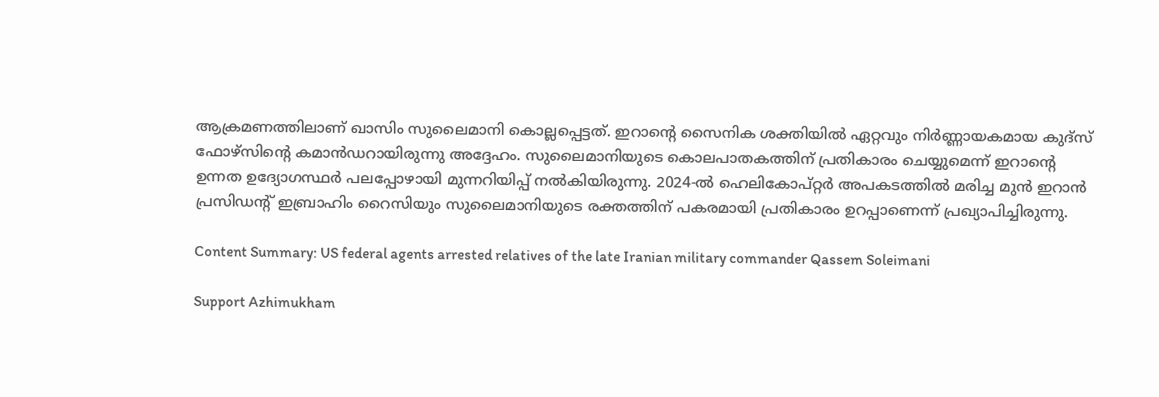ആക്രമണത്തിലാണ് ഖാസിം സുലൈമാനി കൊല്ലപ്പെട്ടത്. ഇറാന്റെ സൈനിക ശക്തിയില്‍ ഏറ്റവും നിര്‍ണ്ണായകമായ കുദ്സ് ഫോഴ്സിന്റെ കമാന്‍ഡറായിരുന്നു അദ്ദേഹം. സുലൈമാനിയുടെ കൊലപാതകത്തിന് പ്രതികാരം ചെയ്യുമെന്ന് ഇറാന്റെ ഉന്നത ഉദ്യോഗസ്ഥര്‍ പലപ്പോഴായി മുന്നറിയിപ്പ് നല്‍കിയിരുന്നു. 2024-ല്‍ ഹെലികോപ്റ്റര്‍ അപകടത്തില്‍ മരിച്ച മുന്‍ ഇറാന്‍ പ്രസിഡന്റ് ഇബ്രാഹിം റൈസിയും സുലൈമാനിയുടെ രക്തത്തിന് പകരമായി പ്രതികാരം ഉറപ്പാണെന്ന് പ്രഖ്യാപിച്ചിരുന്നു.

Content Summary: US federal agents arrested relatives of the late Iranian military commander Qassem Soleimani

Support Azhimukham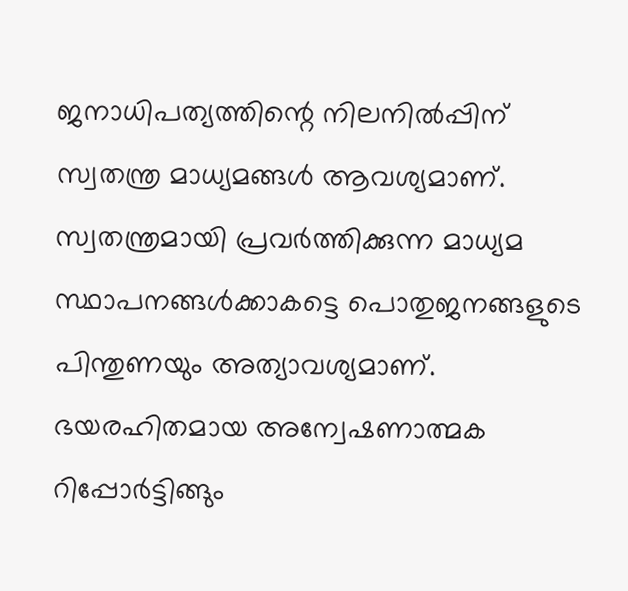ജനാധിപത്യത്തിന്റെ നിലനിൽപ്പിന് സ്വതന്ത്ര മാധ്യമങ്ങൾ ആവശ്യമാണ്. സ്വതന്ത്രമായി പ്രവർത്തിക്കുന്ന മാധ്യമ സ്ഥാപനങ്ങൾക്കാകട്ടെ പൊതുജനങ്ങളുടെ പിന്തുണയും അത്യാവശ്യമാണ്. ഭയരഹിതമായ അന്വേഷണാത്മക റിപ്പോർട്ടിങ്ങും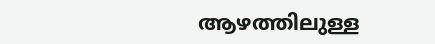ആഴത്തിലുള്ള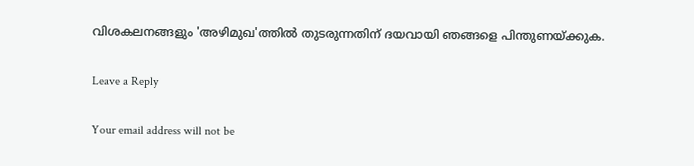വിശകലനങ്ങളും 'അഴിമുഖ'ത്തിൽ തുടരുന്നതിന് ദയവായി ഞങ്ങളെ പിന്തുണയ്ക്കുക.

Leave a Reply

Your email address will not be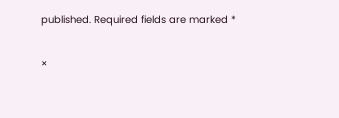published. Required fields are marked *

×